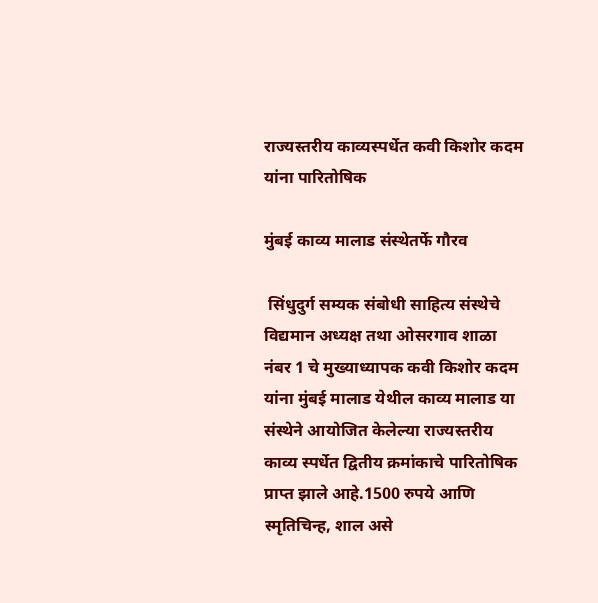राज्यस्तरीय काव्यस्पर्धेत कवी किशोर कदम यांना पारितोषिक

मुंबई काव्य मालाड संस्थेतर्फे गौरव

 सिंधुदुर्ग सम्यक संबोधी साहित्य संस्थेचे विद्यमान अध्यक्ष तथा ओसरगाव शाळा नंबर 1 चे मुख्याध्यापक कवी किशोर कदम यांना मुंबई मालाड येथील काव्य मालाड या संस्थेने आयोजित केलेल्या राज्यस्तरीय काव्य स्पर्धेत द्वितीय क्रमांकाचे पारितोषिक प्राप्त झाले आहे.1500 रुपये आणि स्मृतिचिन्ह, शाल असे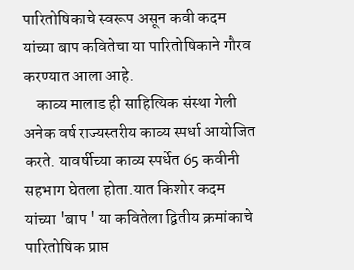पारितोषिकाचे स्वरूप असून कवी कदम यांच्या बाप कवितेचा या पारितोषिकाने गौरव करण्यात आला आहे.
    काव्य मालाड ही साहित्यिक संस्था गेली अनेक वर्ष राज्यस्तरीय काव्य स्पर्धा आयोजित करते. यावर्षीच्या काव्य स्पर्धेत 65 कवीनी सहभाग घेतला होता.यात किशोर कदम यांच्या 'बाप ' या कवितेला द्वितीय क्रमांकाचे पारितोषिक प्राप्त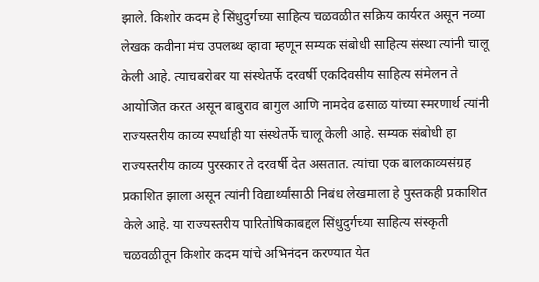झाले. किशोर कदम हे सिंधुदुर्गच्या साहित्य चळवळीत सक्रिय कार्यरत असून नव्या लेखक कवीना मंच उपलब्ध व्हावा म्हणून सम्यक संबोधी साहित्य संस्था त्यांनी चालू केली आहे. त्याचबरोबर या संस्थेतर्फे दरवर्षी एकदिवसीय साहित्य संमेलन ते आयोजित करत असून बाबुराव बागुल आणि नामदेव ढसाळ यांच्या स्मरणार्थ त्यांनी राज्यस्तरीय काव्य स्पर्धाही या संस्थेतर्फे चालू केली आहे. सम्यक संबोधी हा राज्यस्तरीय काव्य पुरस्कार ते दरवर्षी देत असतात. त्यांचा एक बालकाव्यसंग्रह प्रकाशित झाला असून त्यांनी विद्यार्थ्यांसाठी निबंध लेखमाला हे पुस्तकही प्रकाशित केले आहे. या राज्यस्तरीय पारितोषिकाबद्दल सिंधुदुर्गच्या साहित्य संस्कृती चळवळीतून किशोर कदम यांचे अभिनंदन करण्यात येत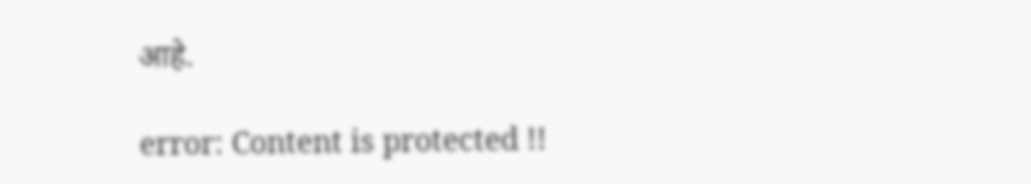आहे.

error: Content is protected !!